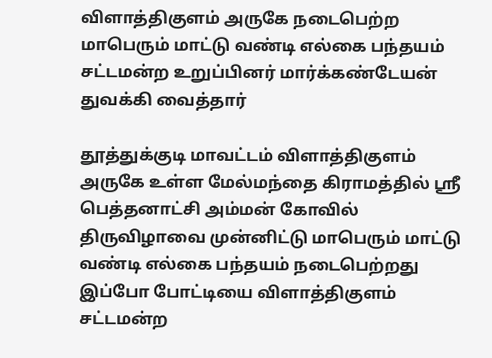விளாத்திகுளம் அருகே நடைபெற்ற மாபெரும் மாட்டு வண்டி எல்கை பந்தயம் சட்டமன்ற உறுப்பினர் மார்க்கண்டேயன் துவக்கி வைத்தார்

தூத்துக்குடி மாவட்டம் விளாத்திகுளம் அருகே உள்ள மேல்மந்தை கிராமத்தில் ஸ்ரீ பெத்தனாட்சி அம்மன் கோவில் திருவிழாவை முன்னிட்டு மாபெரும் மாட்டு வண்டி எல்கை பந்தயம் நடைபெற்றது இப்போ போட்டியை விளாத்திகுளம் சட்டமன்ற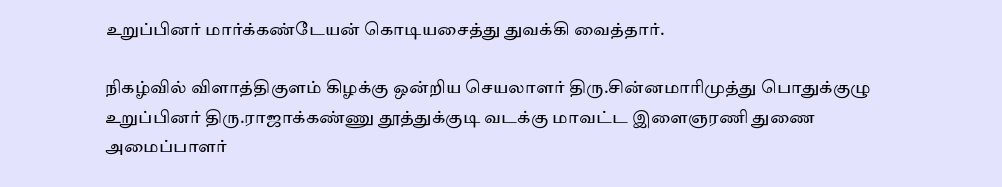உறுப்பினர் மார்க்கண்டேயன் கொடியசைத்து துவக்கி வைத்தார்.

நிகழ்வில் விளாத்திகுளம் கிழக்கு ஒன்றிய செயலாளர் திரு.சின்னமாரிமுத்து பொதுக்குழு உறுப்பினர் திரு.ராஜாக்கண்ணு தூத்துக்குடி வடக்கு மாவட்ட இளைஞரணி துணை அமைப்பாளர்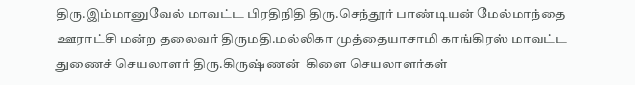திரு.இம்மானுவேல் மாவட்ட பிரதிநிதி திரு.செந்தூர் பாண்டியன் மேல்மாந்தை ஊராட்சி மன்ற தலைவர் திருமதி.மல்லிகா முத்தையாசாமி காங்கிரஸ் மாவட்ட துணைச் செயலாளர் திரு.கிருஷ்ணன்  கிளை செயலாளர்கள்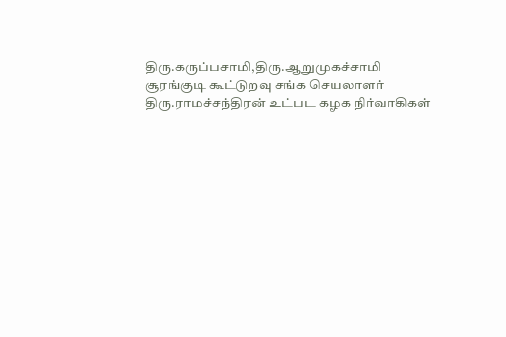திரு.கருப்பசாமி,திரு.ஆறுமுகச்சாமி சூரங்குடி கூட்டுறவு சங்க செயலாளர் திரு.ராமச்சந்திரன் உட்பட கழக நிர்வாகிகள்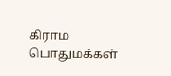கிராம பொதுமக்கள்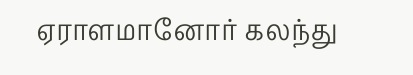ஏராளமானோர் கலந்து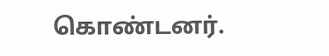கொண்டனர்.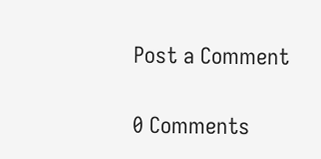Post a Comment

0 Comments